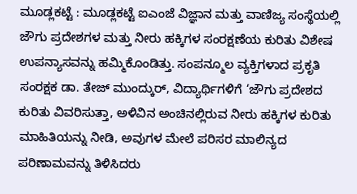ಮೂಡ್ಲಕಟ್ಟೆ : ಮೂಡ್ಲಕಟ್ಟೆ ಐಎಂಜೆ ವಿಜ್ಞಾನ ಮತ್ತು ವಾಣಿಜ್ಯ ಸಂಸ್ಥೆಯಲ್ಲಿ ಜೌಗು ಪ್ರದೇಶಗಳ ಮತ್ತು ನೀರು ಹಕ್ಕಿಗಳ ಸಂರಕ್ಷಣೆಯ ಕುರಿತು ವಿಶೇಷ ಉಪನ್ಯಾಸವನ್ನು ಹಮ್ಮಿಕೊಂಡಿತ್ತು. ಸಂಪನ್ಮೂಲ ವ್ಯಕ್ತಿಗಳಾದ ಪ್ರಕೃತಿ ಸಂರಕ್ಷಕ ಡಾ. ತೇಜ್ ಮುಂದ್ಕುರ್, ವಿದ್ಯಾರ್ಥಿಗಳಿಗೆ ‘ಜೌಗು ಪ್ರದೇಶದ ಕುರಿತು ವಿವರಿಸುತ್ತಾ, ಅಳಿವಿನ ಅಂಚಿನಲ್ಲಿರುವ ನೀರು ಹಕ್ಕಿಗಳ ಕುರಿತು ಮಾಹಿತಿಯನ್ನು ನೀಡಿ, ಅವುಗಳ ಮೇಲೆ ಪರಿಸರ ಮಾಲಿನ್ಯದ ಪರಿಣಾಮವನ್ನು ತಿಳಿಸಿದರು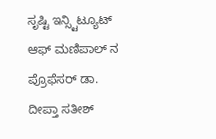ಸೃಷ್ಟಿ ಇನ್ಸ್ಟಿಟ್ಯೂಟ್ ಆಫ್ ಮಣಿಪಾಲ್ ನ ಪ್ರೊಫೆಸರ್ ಡಾ. ದೀಪ್ತಾ ಸತೀಶ್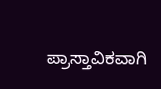ಪ್ರಾಸ್ತಾವಿಕವಾಗಿ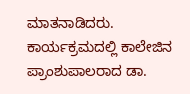ಮಾತನಾಡಿದರು. ಕಾರ್ಯಕ್ರಮದಲ್ಲಿ ಕಾಲೇಜಿನ ಪ್ರಾಂಶುಪಾಲರಾದ ಡಾ.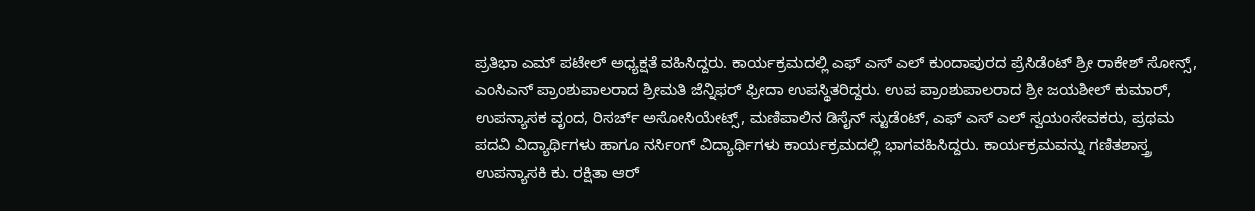ಪ್ರತಿಭಾ ಎಮ್ ಪಟೇಲ್ ಅಧ್ಯಕ್ಷತೆ ವಹಿಸಿದ್ದರು. ಕಾರ್ಯಕ್ರಮದಲ್ಲಿ ಎಫ್ ಎಸ್ ಎಲ್ ಕುಂದಾಪುರದ ಪ್ರೆಸಿಡೆಂಟ್ ಶ್ರೀ ರಾಕೇಶ್ ಸೋನ್ಸ್, ಎಂಸಿಎನ್ ಪ್ರಾಂಶುಪಾಲರಾದ ಶ್ರೀಮತಿ ಜೆನ್ನಿಫರ್ ಫ್ರೀದಾ ಉಪಸ್ಥಿತರಿದ್ದರು. ಉಪ ಪ್ರಾಂಶುಪಾಲರಾದ ಶ್ರೀ ಜಯಶೀಲ್ ಕುಮಾರ್, ಉಪನ್ಯಾಸಕ ವೃಂದ, ರಿಸರ್ಚ್ ಅಸೋಸಿಯೇಟ್ಸ್, ಮಣಿಪಾಲಿನ ಡಿಸೈನ್ ಸ್ಟುಡೆಂಟ್, ಎಫ್ ಎಸ್ ಎಲ್ ಸ್ವಯಂಸೇವಕರು, ಪ್ರಥಮ ಪದವಿ ವಿದ್ಯಾರ್ಥಿಗಳು ಹಾಗೂ ನರ್ಸಿಂಗ್ ವಿದ್ಯಾರ್ಥಿಗಳು ಕಾರ್ಯಕ್ರಮದಲ್ಲಿ ಭಾಗವಹಿಸಿದ್ದರು. ಕಾರ್ಯಕ್ರಮವನ್ನು ಗಣಿತಶಾಸ್ತ್ರ ಉಪನ್ಯಾಸಕಿ ಕು. ರಕ್ಷಿತಾ ಆರ್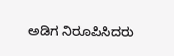ಅಡಿಗ ನಿರೂಪಿಸಿದರು